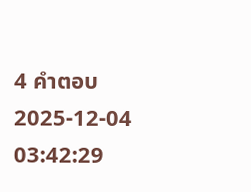4 คำตอบ2025-12-04 03:42:29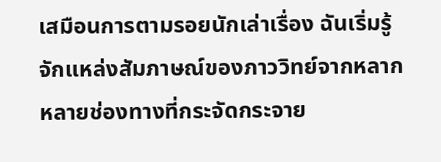เสมือนการตามรอยนักเล่าเรื่อง ฉันเริ่มรู้จักแหล่งสัมภาษณ์ของภาววิทย์จากหลากหลายช่องทางที่กระจัดกระจาย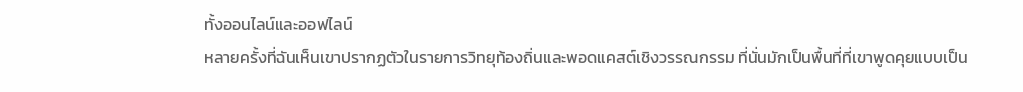ทั้งออนไลน์และออฟไลน์
หลายครั้งที่ฉันเห็นเขาปรากฏตัวในรายการวิทยุท้องถิ่นและพอดแคสต์เชิงวรรณกรรม ที่นั่นมักเป็นพื้นที่ที่เขาพูดคุยแบบเป็น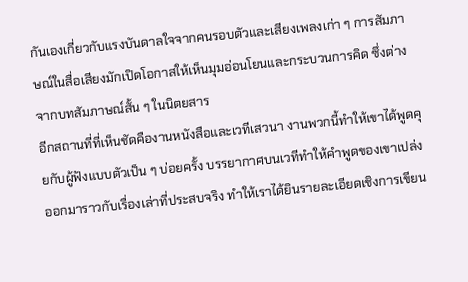กันเองเกี่ยวกับแรงบันดาลใจจากคนรอบตัวและเสียงเพลงเก่า ๆ การสัมภาษณ์ในสื่อเสียงมักเปิดโอกาสให้เห็นมุมอ่อนโยนและกระบวนการคิด ซึ่งต่างจากบทสัมภาษณ์สั้น ๆ ในนิตยสาร
อีกสถานที่ที่เห็นชัดคืองานหนังสือและเวทีเสวนา งานพวกนี้ทำให้เขาได้พูดคุยกับผู้ฟังแบบตัวเป็น ๆ บ่อยครั้ง บรรยากาศบนเวทีทำให้คำพูดของเขาเปล่งออกมาราวกับเรื่องเล่าที่ประสบจริง ทำให้เราได้ยินรายละเอียดเชิงการเขียน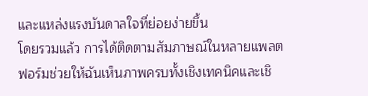และแหล่งแรงบันดาลใจที่ย่อยง่ายขึ้น
โดยรวมแล้ว การได้ติดตามสัมภาษณ์ในหลายแพลตฟอร์มช่วยให้ฉันเห็นภาพครบทั้งเชิงเทคนิคและเชิ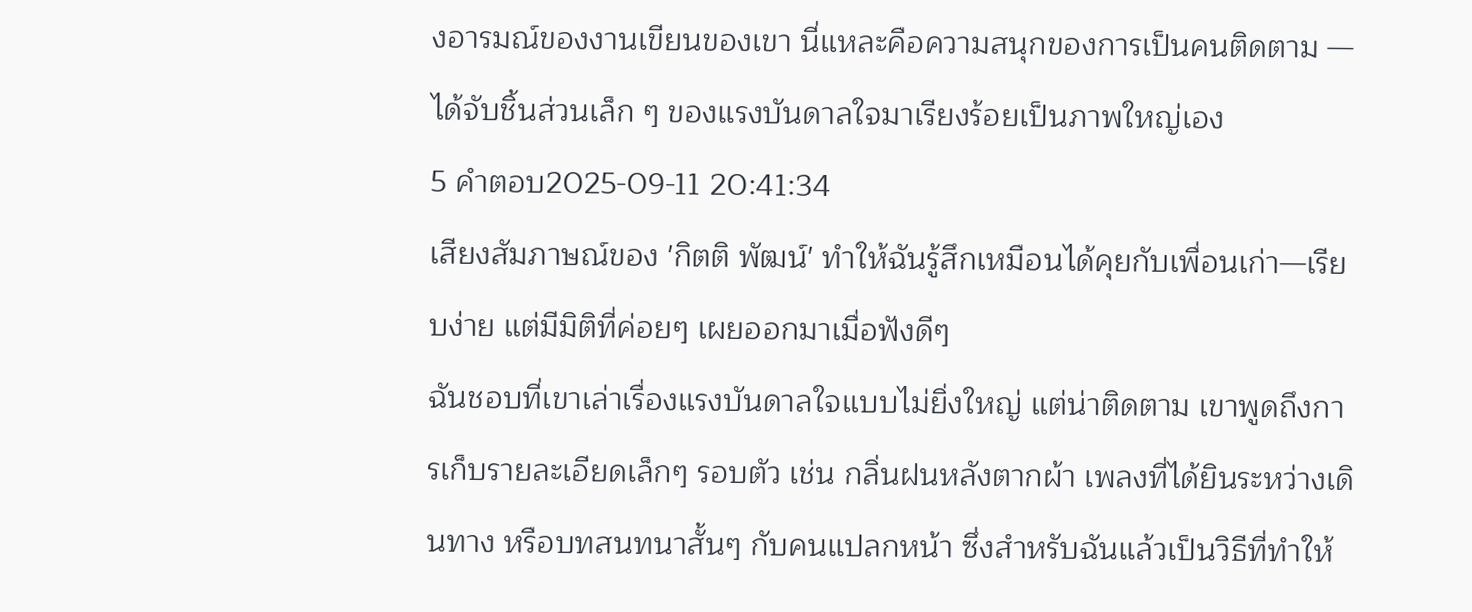งอารมณ์ของงานเขียนของเขา นี่แหละคือความสนุกของการเป็นคนติดตาม — ได้จับชิ้นส่วนเล็ก ๆ ของแรงบันดาลใจมาเรียงร้อยเป็นภาพใหญ่เอง
5 คำตอบ2025-09-11 20:41:34
เสียงสัมภาษณ์ของ 'กิตติ พัฒน์' ทำให้ฉันรู้สึกเหมือนได้คุยกับเพื่อนเก่า—เรียบง่าย แต่มีมิติที่ค่อยๆ เผยออกมาเมื่อฟังดีๆ
ฉันชอบที่เขาเล่าเรื่องแรงบันดาลใจแบบไม่ยิ่งใหญ่ แต่น่าติดตาม เขาพูดถึงการเก็บรายละเอียดเล็กๆ รอบตัว เช่น กลิ่นฝนหลังตากผ้า เพลงที่ได้ยินระหว่างเดินทาง หรือบทสนทนาสั้นๆ กับคนแปลกหน้า ซึ่งสำหรับฉันแล้วเป็นวิธีที่ทำให้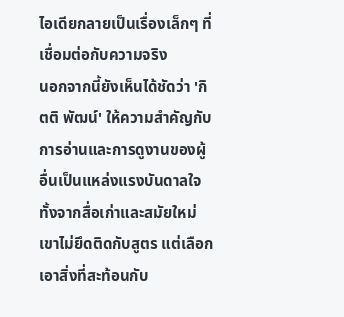ไอเดียกลายเป็นเรื่องเล็กๆ ที่เชื่อมต่อกับความจริง
นอกจากนี้ยังเห็นได้ชัดว่า 'กิตติ พัฒน์' ให้ความสำคัญกับการอ่านและการดูงานของผู้อื่นเป็นแหล่งแรงบันดาลใจ ทั้งจากสื่อเก่าและสมัยใหม่ เขาไม่ยึดติดกับสูตร แต่เลือกเอาสิ่งที่สะท้อนกับ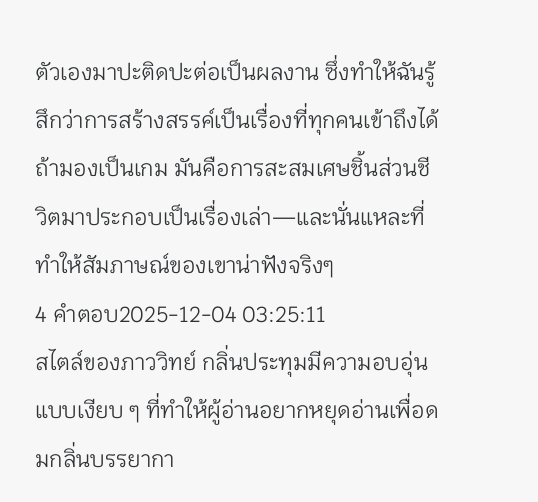ตัวเองมาปะติดปะต่อเป็นผลงาน ซึ่งทำให้ฉันรู้สึกว่าการสร้างสรรค์เป็นเรื่องที่ทุกคนเข้าถึงได้ ถ้ามองเป็นเกม มันคือการสะสมเศษชิ้นส่วนชีวิตมาประกอบเป็นเรื่องเล่า—และนั่นแหละที่ทำให้สัมภาษณ์ของเขาน่าฟังจริงๆ
4 คำตอบ2025-12-04 03:25:11
สไตล์ของภาววิทย์ กลิ่นประทุมมีความอบอุ่นแบบเงียบ ๆ ที่ทำให้ผู้อ่านอยากหยุดอ่านเพื่อดมกลิ่นบรรยากา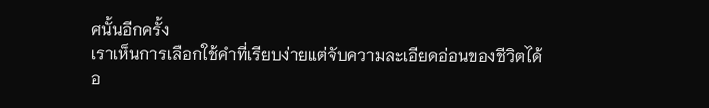ศนั้นอีกครั้ง
เราเห็นการเลือกใช้คำที่เรียบง่ายแต่จับความละเอียดอ่อนของชีวิตได้อ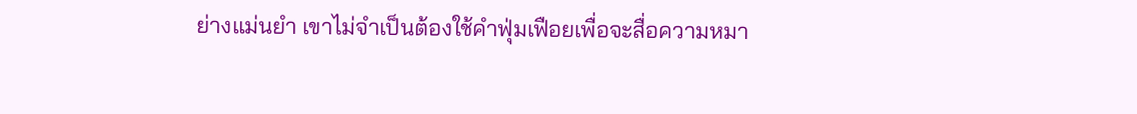ย่างแม่นยำ เขาไม่จำเป็นต้องใช้คำฟุ่มเฟือยเพื่อจะสื่อความหมา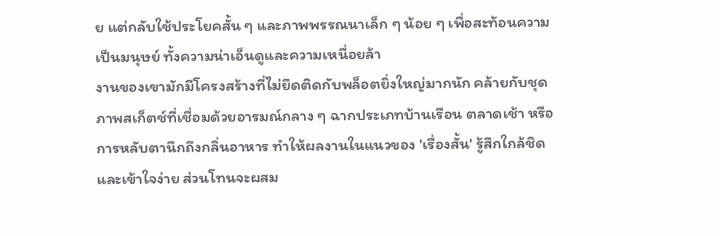ย แต่กลับใช้ประโยคสั้น ๆ และภาพพรรณนาเล็ก ๆ น้อย ๆ เพื่อสะท้อนความเป็นมนุษย์ ทั้งความน่าเอ็นดูและความเหนื่อยล้า
งานของเขามักมีโครงสร้างที่ไม่ยึดติดกับพล็อตยิ่งใหญ่มากนัก คล้ายกับชุดภาพสเก็ตช์ที่เชื่อมด้วยอารมณ์กลาง ๆ ฉากประเภทบ้านเรือน ตลาดเช้า หรือการหลับตานึกถึงกลิ่นอาหาร ทำให้ผลงานในแนวของ 'เรื่องสั้น' รู้สึกใกล้ชิดและเข้าใจง่าย ส่วนโทนจะผสม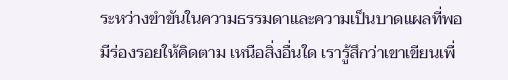ระหว่างขำขันในความธรรมดาและความเป็นบาดแผลที่พอมีร่องรอยให้คิดตาม เหนือสิ่งอื่นใด เรารู้สึกว่าเขาเขียนเพื่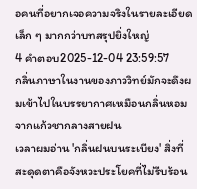อคนที่อยากเจอความจริงในรายละเอียดเล็ก ๆ มากกว่าบทสรุปยิ่งใหญ่
4 คำตอบ2025-12-04 23:59:57
กลิ่นภาษาในงานของภาววิทย์มักจะดึงผมเข้าไปในบรรยากาศเหมือนกลิ่นหอมจากแก้วชากลางสายฝน
เวลาผมอ่าน 'กลิ่นฝนบนระเบียง' สิ่งที่สะดุดตาคือจังหวะประโยคที่ไม่รีบร้อน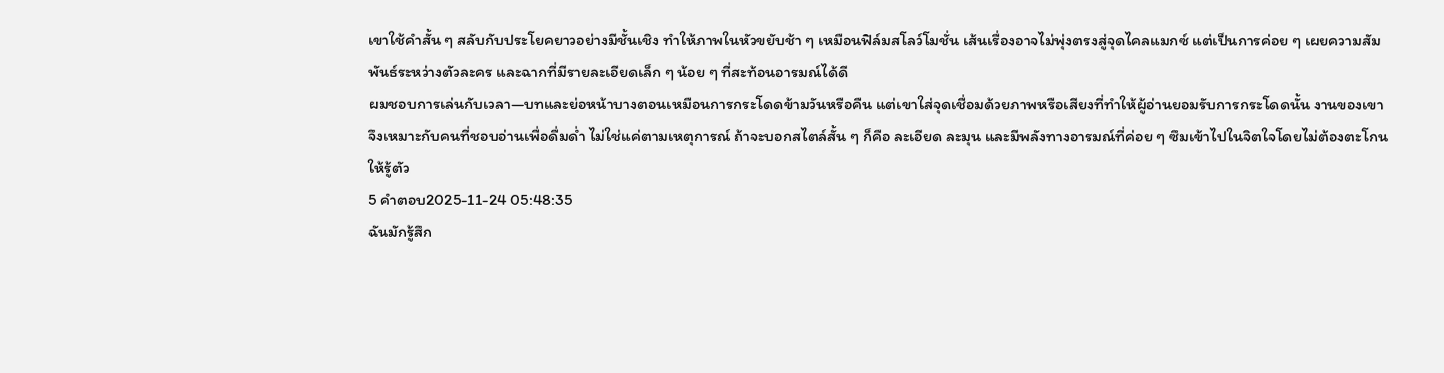เขาใช้คำสั้น ๆ สลับกับประโยคยาวอย่างมีชั้นเชิง ทำให้ภาพในหัวขยับช้า ๆ เหมือนฟิล์มสโลว์โมชั่น เส้นเรื่องอาจไม่พุ่งตรงสู่จุดไคลแมกซ์ แต่เป็นการค่อย ๆ เผยความสัมพันธ์ระหว่างตัวละคร และฉากที่มีรายละเอียดเล็ก ๆ น้อย ๆ ที่สะท้อนอารมณ์ได้ดี
ผมชอบการเล่นกับเวลา—บทและย่อหน้าบางตอนเหมือนการกระโดดข้ามวันหรือคืน แต่เขาใส่จุดเชื่อมด้วยภาพหรือเสียงที่ทำให้ผู้อ่านยอมรับการกระโดดนั้น งานของเขาจึงเหมาะกับคนที่ชอบอ่านเพื่อดื่มด่ำ ไม่ใช่แค่ตามเหตุการณ์ ถ้าจะบอกสไตล์สั้น ๆ ก็คือ ละเอียด ละมุน และมีพลังทางอารมณ์ที่ค่อย ๆ ซึมเข้าไปในจิตใจโดยไม่ต้องตะโกนให้รู้ตัว
5 คำตอบ2025-11-24 05:48:35
ฉันมักรู้สึก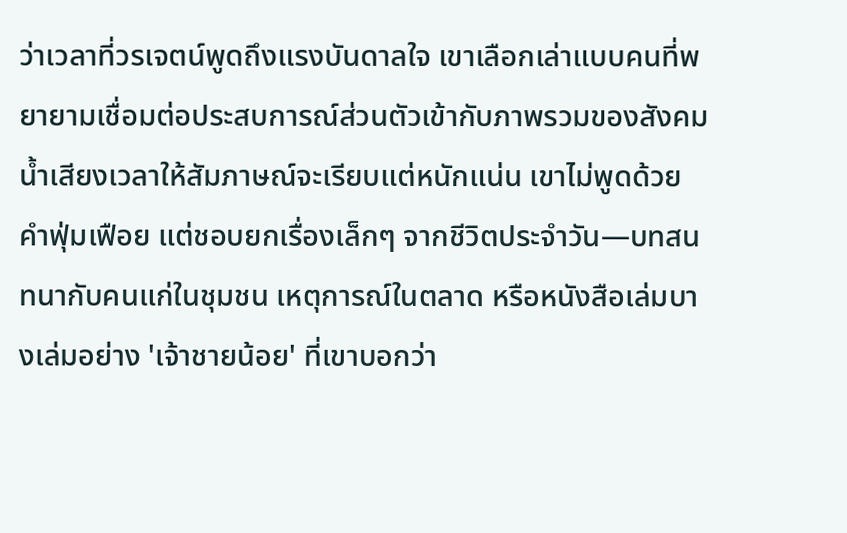ว่าเวลาที่วรเจตน์พูดถึงแรงบันดาลใจ เขาเลือกเล่าแบบคนที่พยายามเชื่อมต่อประสบการณ์ส่วนตัวเข้ากับภาพรวมของสังคม
น้ำเสียงเวลาให้สัมภาษณ์จะเรียบแต่หนักแน่น เขาไม่พูดด้วยคำฟุ่มเฟือย แต่ชอบยกเรื่องเล็กๆ จากชีวิตประจำวัน—บทสนทนากับคนแก่ในชุมชน เหตุการณ์ในตลาด หรือหนังสือเล่มบางเล่มอย่าง 'เจ้าชายน้อย' ที่เขาบอกว่า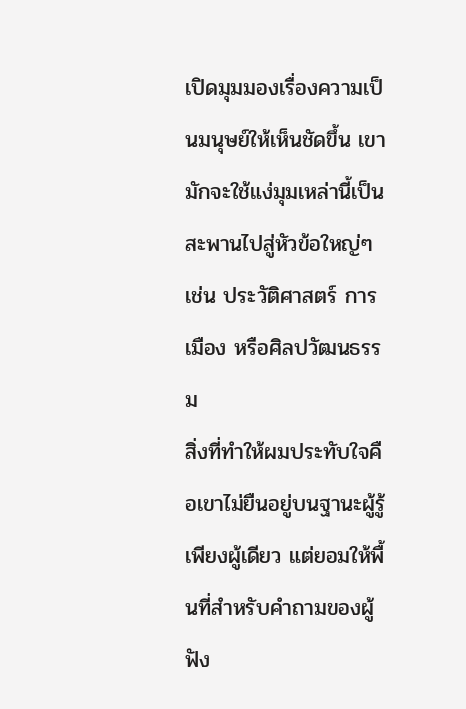เปิดมุมมองเรื่องความเป็นมนุษย์ให้เห็นชัดขึ้น เขามักจะใช้แง่มุมเหล่านี้เป็นสะพานไปสู่หัวข้อใหญ่ๆ เช่น ประวัติศาสตร์ การเมือง หรือศิลปวัฒนธรรม
สิ่งที่ทำให้ผมประทับใจคือเขาไม่ยืนอยู่บนฐานะผู้รู้เพียงผู้เดียว แต่ยอมให้พื้นที่สำหรับคำถามของผู้ฟัง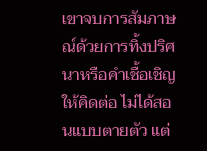เขาจบการสัมภาษณ์ด้วยการทิ้งปริศนาหรือคำเชื้อเชิญให้คิดต่อ ไม่ได้สอนแบบตายตัว แต่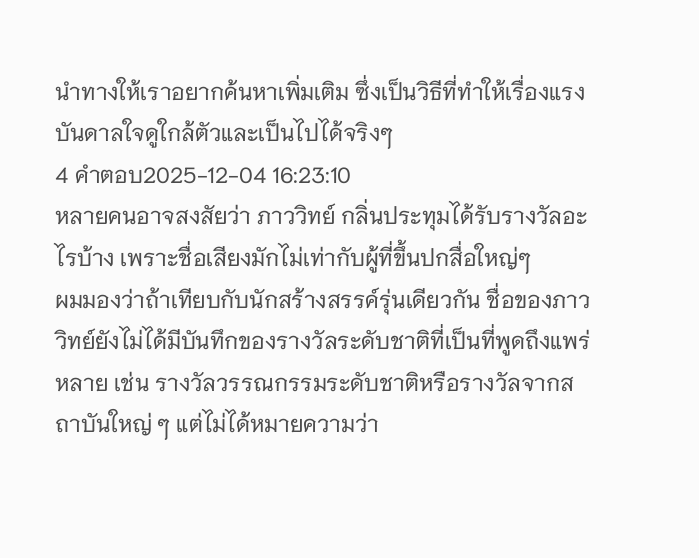นำทางให้เราอยากค้นหาเพิ่มเติม ซึ่งเป็นวิธีที่ทำให้เรื่องแรงบันดาลใจดูใกล้ตัวและเป็นไปได้จริงๆ
4 คำตอบ2025-12-04 16:23:10
หลายคนอาจสงสัยว่า ภาววิทย์ กลิ่นประทุมได้รับรางวัลอะไรบ้าง เพราะชื่อเสียงมักไม่เท่ากับผู้ที่ขึ้นปกสื่อใหญ่ๆ
ผมมองว่าถ้าเทียบกับนักสร้างสรรค์รุ่นเดียวกัน ชื่อของภาววิทย์ยังไม่ได้มีบันทึกของรางวัลระดับชาติที่เป็นที่พูดถึงแพร่หลาย เช่น รางวัลวรรณกรรมระดับชาติหรือรางวัลจากสถาบันใหญ่ ๆ แต่ไม่ได้หมายความว่า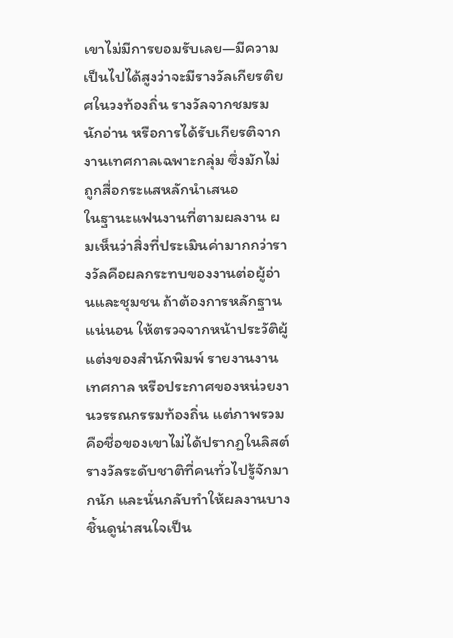เขาไม่มีการยอมรับเลย—มีความเป็นไปได้สูงว่าจะมีรางวัลเกียรติยศในวงท้องถิ่น รางวัลจากชมรม นักอ่าน หรือการได้รับเกียรติจากงานเทศกาลเฉพาะกลุ่ม ซึ่งมักไม่ถูกสื่อกระแสหลักนำเสนอ
ในฐานะแฟนงานที่ตามผลงาน ผมเห็นว่าสิ่งที่ประเมินค่ามากกว่ารางวัลคือผลกระทบของงานต่อผู้อ่านและชุมชน ถ้าต้องการหลักฐานแน่นอน ให้ตรวจจากหน้าประวัติผู้แต่งของสำนักพิมพ์ รายงานงานเทศกาล หรือประกาศของหน่วยงานวรรณกรรมท้องถิ่น แต่ภาพรวมคือชื่อของเขาไม่ได้ปรากฏในลิสต์รางวัลระดับชาติที่คนทั่วไปรู้จักมากนัก และนั่นกลับทำให้ผลงานบางชิ้นดูน่าสนใจเป็น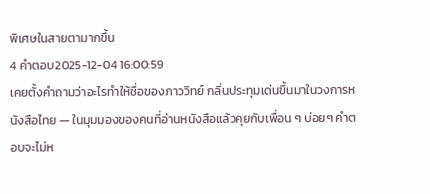พิเศษในสายตามากขึ้น
4 คำตอบ2025-12-04 16:00:59
เคยตั้งคำถามว่าอะไรทำให้ชื่อของภาววิทย์ กลิ่นประทุมเด่นขึ้นมาในวงการหนังสือไทย — ในมุมมองของคนที่อ่านหนังสือแล้วคุยกับเพื่อน ๆ บ่อยๆ คำตอบจะไม่ห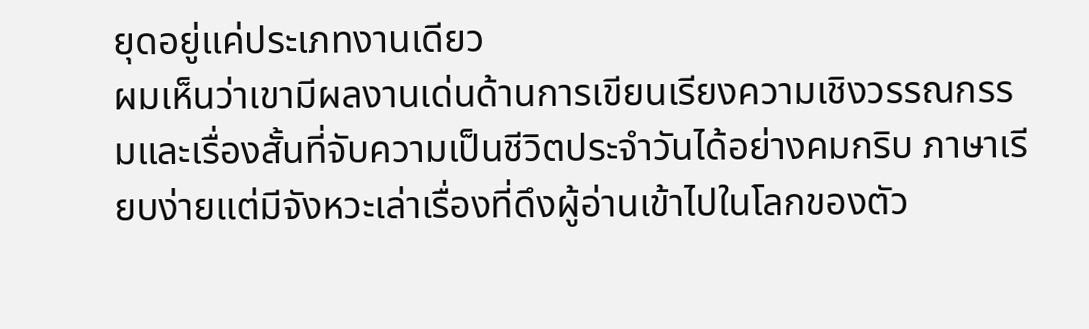ยุดอยู่แค่ประเภทงานเดียว
ผมเห็นว่าเขามีผลงานเด่นด้านการเขียนเรียงความเชิงวรรณกรรมและเรื่องสั้นที่จับความเป็นชีวิตประจำวันได้อย่างคมกริบ ภาษาเรียบง่ายแต่มีจังหวะเล่าเรื่องที่ดึงผู้อ่านเข้าไปในโลกของตัว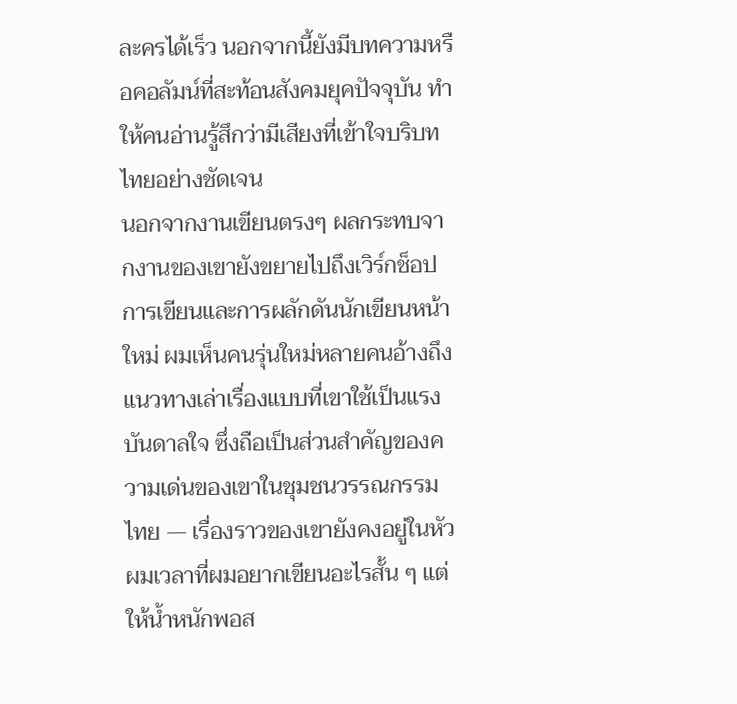ละครได้เร็ว นอกจากนี้ยังมีบทความหรือคอลัมน์ที่สะท้อนสังคมยุคปัจจุบัน ทำให้คนอ่านรู้สึกว่ามีเสียงที่เข้าใจบริบทไทยอย่างชัดเจน
นอกจากงานเขียนตรงๆ ผลกระทบจากงานของเขายังขยายไปถึงเวิร์กช็อปการเขียนและการผลักดันนักเขียนหน้าใหม่ ผมเห็นคนรุ่นใหม่หลายคนอ้างถึงแนวทางเล่าเรื่องแบบที่เขาใช้เป็นแรงบันดาลใจ ซึ่งถือเป็นส่วนสำคัญของความเด่นของเขาในชุมชนวรรณกรรมไทย — เรื่องราวของเขายังคงอยู่ในหัวผมเวลาที่ผมอยากเขียนอะไรสั้น ๆ แต่ให้น้ำหนักพอส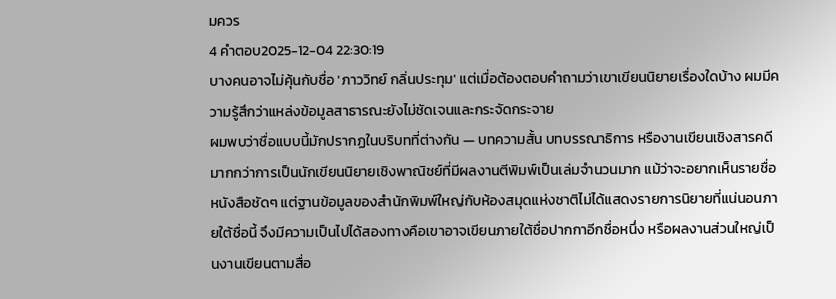มควร
4 คำตอบ2025-12-04 22:30:19
บางคนอาจไม่คุ้นกับชื่อ 'ภาววิทย์ กลิ่นประทุม' แต่เมื่อต้องตอบคำถามว่าเขาเขียนนิยายเรื่องใดบ้าง ผมมีความรู้สึกว่าแหล่งข้อมูลสาธารณะยังไม่ชัดเจนและกระจัดกระจาย
ผมพบว่าชื่อแบบนี้มักปรากฏในบริบทที่ต่างกัน — บทความสั้น บทบรรณาธิการ หรืองานเขียนเชิงสารคดีมากกว่าการเป็นนักเขียนนิยายเชิงพาณิชย์ที่มีผลงานตีพิมพ์เป็นเล่มจำนวนมาก แม้ว่าจะอยากเห็นรายชื่อหนังสือชัดๆ แต่ฐานข้อมูลของสำนักพิมพ์ใหญ่กับห้องสมุดแห่งชาติไม่ได้แสดงรายการนิยายที่แน่นอนภายใต้ชื่อนี้ จึงมีความเป็นไปได้สองทางคือเขาอาจเขียนภายใต้ชื่อปากกาอีกชื่อหนึ่ง หรือผลงานส่วนใหญ่เป็นงานเขียนตามสื่อ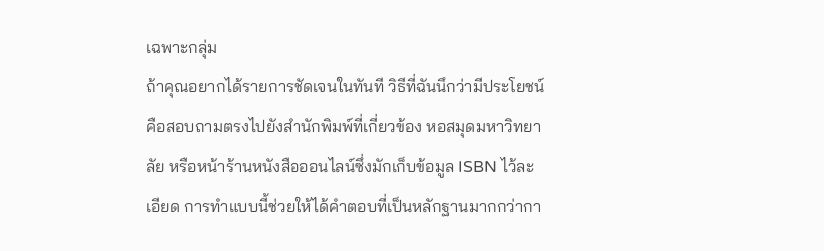เฉพาะกลุ่ม
ถ้าคุณอยากได้รายการชัดเจนในทันที วิธีที่ฉันนึกว่ามีประโยชน์คือสอบถามตรงไปยังสำนักพิมพ์ที่เกี่ยวข้อง หอสมุดมหาวิทยาลัย หรือหน้าร้านหนังสือออนไลน์ซึ่งมักเก็บข้อมูล ISBN ไว้ละเอียด การทำแบบนี้ช่วยให้ได้คำตอบที่เป็นหลักฐานมากกว่ากา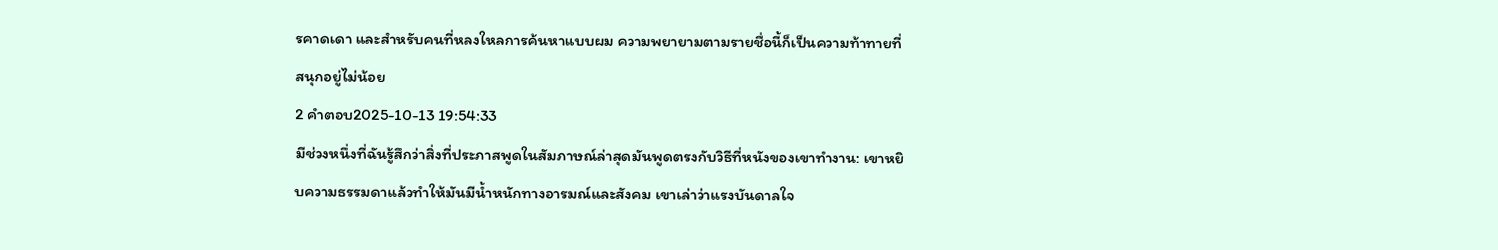รคาดเดา และสำหรับคนที่หลงใหลการค้นหาแบบผม ความพยายามตามรายชื่อนี้ก็เป็นความท้าทายที่สนุกอยู่ไม่น้อย
2 คำตอบ2025-10-13 19:54:33
มีช่วงหนึ่งที่ฉันรู้สึกว่าสิ่งที่ประภาสพูดในสัมภาษณ์ล่าสุดมันพูดตรงกับวิธีที่หนังของเขาทำงาน: เขาหยิบความธรรมดาแล้วทำให้มันมีน้ำหนักทางอารมณ์และสังคม เขาเล่าว่าแรงบันดาลใจ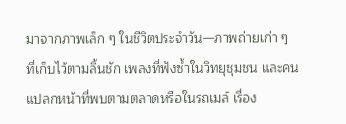มาจากภาพเล็ก ๆ ในชีวิตประจำวัน—ภาพถ่ายเก่า ๆ ที่เก็บไว้ตามลิ้นชัก เพลงที่ฟังซ้ำในวิทยุชุมชน และคนแปลกหน้าที่พบตามตลาดหรือในรถเมล์ เรื่อง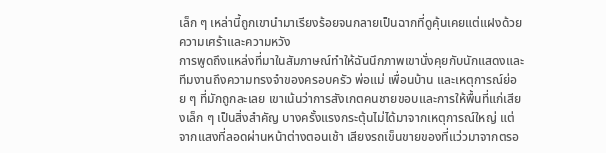เล็ก ๆ เหล่านี้ถูกเขานำมาเรียงร้อยจนกลายเป็นฉากที่ดูคุ้นเคยแต่แฝงด้วยความเศร้าและความหวัง
การพูดถึงแหล่งที่มาในสัมภาษณ์ทำให้ฉันนึกภาพเขานั่งคุยกับนักแสดงและทีมงานถึงความทรงจำของครอบครัว พ่อแม่ เพื่อนบ้าน และเหตุการณ์ย่อย ๆ ที่มักถูกละเลย เขาเน้นว่าการสังเกตคนชายขอบและการให้พื้นที่แก่เสียงเล็ก ๆ เป็นสิ่งสำคัญ บางครั้งแรงกระตุ้นไม่ได้มาจากเหตุการณ์ใหญ่ แต่จากแสงที่ลอดผ่านหน้าต่างตอนเช้า เสียงรถเข็นขายของที่แว่วมาจากตรอ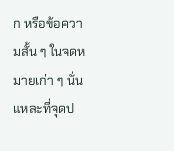ก หรือข้อความสั้น ๆ ในจดหมายเก่า ๆ นั่นแหละที่จุดป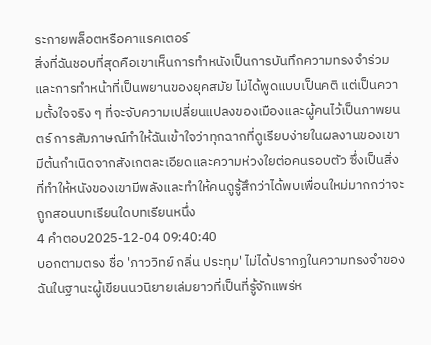ระกายพล็อตหรือคาแรคเตอร์
สิ่งที่ฉันชอบที่สุดคือเขาเห็นการทำหนังเป็นการบันทึกความทรงจำร่วมและการทำหน้าที่เป็นพยานของยุคสมัย ไม่ได้พูดแบบเป็นคติ แต่เป็นความตั้งใจจริง ๆ ที่จะจับความเปลี่ยนแปลงของเมืองและผู้คนไว้เป็นภาพยนตร์ การสัมภาษณ์ทำให้ฉันเข้าใจว่าทุกฉากที่ดูเรียบง่ายในผลงานของเขามีต้นกำเนิดจากสังเกตละเอียดและความห่วงใยต่อคนรอบตัว ซึ่งเป็นสิ่งที่ทำให้หนังของเขามีพลังและทำให้คนดูรู้สึกว่าได้พบเพื่อนใหม่มากกว่าจะถูกสอนบทเรียนใดบทเรียนหนึ่ง
4 คำตอบ2025-12-04 09:40:40
บอกตามตรง ชื่อ 'ภาววิทย์ กลิ่น ประทุม' ไม่ได้ปรากฏในความทรงจำของฉันในฐานะผู้เขียนนวนิยายเล่มยาวที่เป็นที่รู้จักแพร่ห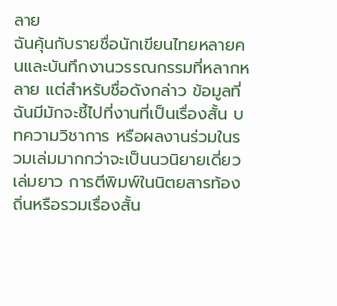ลาย
ฉันคุ้นกับรายชื่อนักเขียนไทยหลายคนและบันทึกงานวรรณกรรมที่หลากหลาย แต่สำหรับชื่อดังกล่าว ข้อมูลที่ฉันมีมักจะชี้ไปที่งานที่เป็นเรื่องสั้น บทความวิชาการ หรือผลงานร่วมในรวมเล่มมากกว่าจะเป็นนวนิยายเดี่ยวเล่มยาว การตีพิมพ์ในนิตยสารท้องถิ่นหรือรวมเรื่องสั้น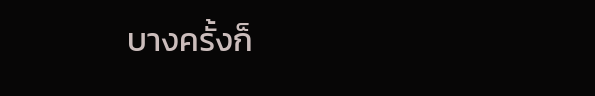บางครั้งก็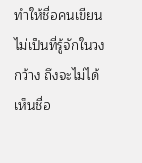ทำให้ชื่อคนเขียนไม่เป็นที่รู้จักในวงกว้าง ถึงจะไม่ได้เห็นชื่อ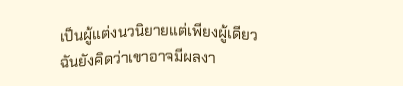เป็นผู้แต่งนวนิยายแต่เพียงผู้เดียว ฉันยังคิดว่าเขาอาจมีผลงา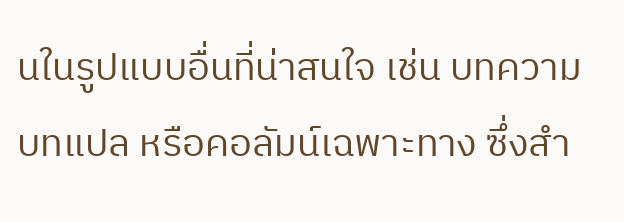นในรูปแบบอื่นที่น่าสนใจ เช่น บทความ บทแปล หรือคอลัมน์เฉพาะทาง ซึ่งสำ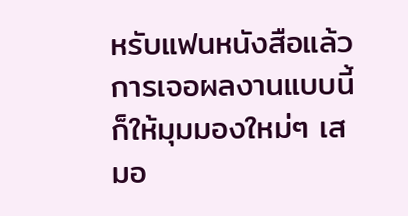หรับแฟนหนังสือแล้วการเจอผลงานแบบนี้ก็ให้มุมมองใหม่ๆ เสมอ